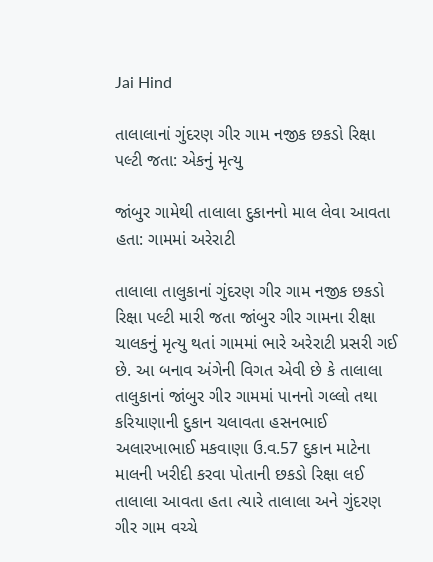Jai Hind

તાલાલાનાં ગુંદરણ ગીર ગામ નજીક છકડો રિક્ષા પલ્ટી જતા: એકનું મૃત્યુ

જાંબુર ગામેથી તાલાલા દુકાનનો માલ લેવા આવતા હતા: ગામમાં અરેરાટી

તાલાલા તાલુકાનાં ગુંદરણ ગીર ગામ નજીક છકડો રિક્ષા પલ્ટી મારી જતા જાંબુર ગીર ગામના રીક્ષા ચાલકનું મૃત્યુ થતાં ગામમાં ભારે અરેરાટી પ્રસરી ગઈ છે. આ બનાવ અંગેની વિગત એવી છે કે તાલાલા તાલુકાનાં જાંબુર ગીર ગામમાં પાનનો ગલ્લો તથા કરિયાણાની દુકાન ચલાવતા હસનભાઈ અલારખાભાઈ મકવાણા ઉ.વ.57 દુકાન માટેના માલની ખરીદી કરવા પોતાની છકડો રિક્ષા લઈ તાલાલા આવતા હતા ત્યારે તાલાલા અને ગુંદરણ ગીર ગામ વચ્ચે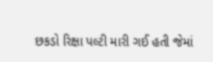છકડો રિક્ષા પલ્ટી મારી ગઈ હતી જેમાં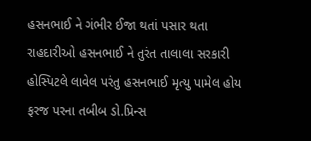હસનભાઈ ને ગંભીર ઈજા થતાં પસાર થતા રાહદારીઓ હસનભાઈ ને તુરંત તાલાલા સરકારી હોસ્પિટલે લાવેલ પરંતુ હસનભાઈ મૃત્યુ પામેલ હોય ફરજ પરના તબીબ ડો.પ્રિન્સ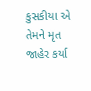કુસકીયા એ તેમને મૃત જાહેર કર્યા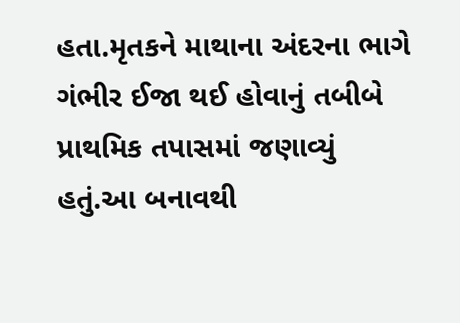હતા.મૃતકને માથાના અંદરના ભાગે ગંભીર ઈજા થઈ હોવાનું તબીબે પ્રાથમિક તપાસમાં જણાવ્યું હતું.આ બનાવથી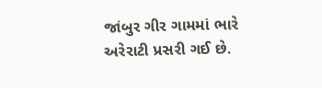જાંબુર ગીર ગામમાં ભારે અરેરાટી પ્રસરી ગઈ છે.